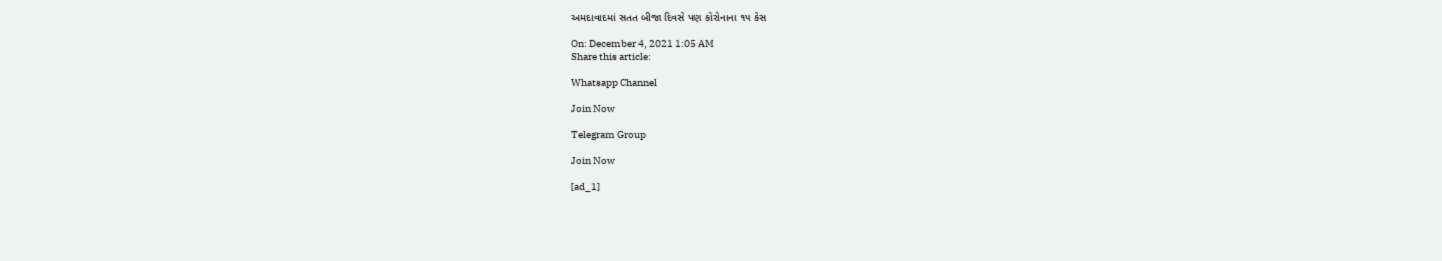અમદાવાદમાં સતત બીજા દિવસે પણ કોરોનાના ૧૫ કેસ

On: December 4, 2021 1:05 AM
Share this article:

Whatsapp Channel

Join Now

Telegram Group

Join Now

[ad_1]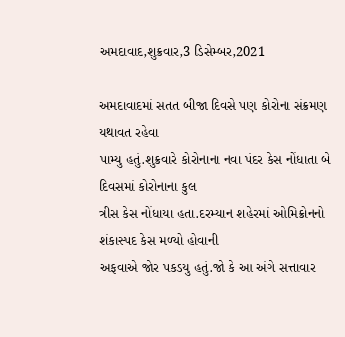અમદાવાદ,શુક્રવાર,3 ડિસેમ્બર,2021

અમદાવાદમાં સતત બીજા દિવસે પણ કોરોના સંક્રમણ યથાવત રહેવા
પામ્યુ હતું.શુક્રવારે કોરોનાના નવા પંદર કેસ નોંધાતા બે દિવસમાં કોરોનાના કુલ
ત્રીસ કેસ નોંધાયા હતા.દરમ્યાન શહેરમાં ઓમિક્રોનનો શંકાસ્પદ કેસ મળ્યો હોવાની
અફવાએ જોર પકડયુ હતું.જો કે આ અંગે સત્તાવાર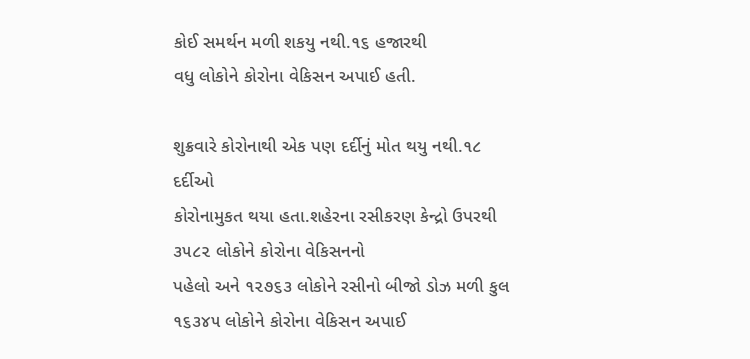કોઈ સમર્થન મળી શકયુ નથી.૧૬ હજારથી
વધુ લોકોને કોરોના વેકિસન અપાઈ હતી.

શુક્રવારે કોરોનાથી એક પણ દર્દીનું મોત થયુ નથી.૧૮ દર્દીઓ
કોરોનામુકત થયા હતા.શહેરના રસીકરણ કેન્દ્રો ઉપરથી ૩૫૮૨ લોકોને કોરોના વેકિસનનો
પહેલો અને ૧૨૭૬૩ લોકોને રસીનો બીજો ડોઝ મળી કુલ ૧૬૩૪૫ લોકોને કોરોના વેકિસન અપાઈ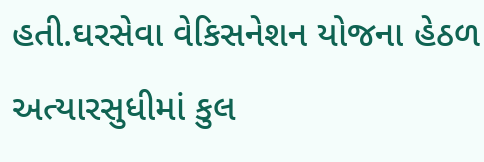હતી.ઘરસેવા વેકિસનેશન યોજના હેઠળ અત્યારસુધીમાં કુલ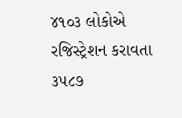૪૧૦૩ લોકોએ રજિસ્ટ્રેશન કરાવતા
૩૫૮૭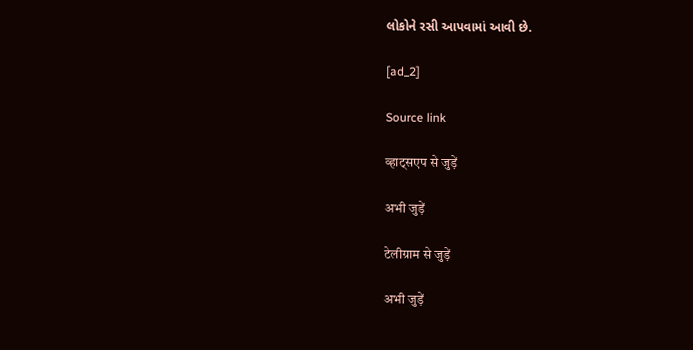લોકોને રસી આપવામાં આવી છે.

[ad_2]

Source link

व्हाट्सएप से जुड़ें

अभी जुड़ें

टेलीग्राम से जुड़ें

अभी जुड़ें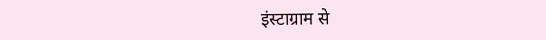इंस्टाग्राम से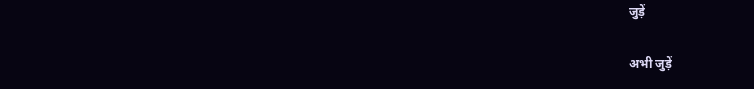जुड़ें

अभी जुड़ें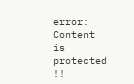error: Content is protected !!